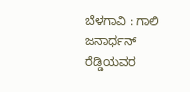ಬೆಳಗಾವಿ : ಗಾಲಿ ಜನಾರ್ಧನ್ ರೆಡ್ಡಿಯವರ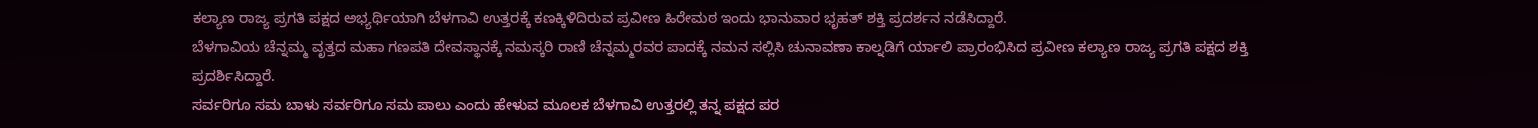ಕಲ್ಯಾಣ ರಾಜ್ಯ ಪ್ರಗತಿ ಪಕ್ಷದ ಅಭ್ಯರ್ಥಿಯಾಗಿ ಬೆಳಗಾವಿ ಉತ್ತರಕ್ಕೆ ಕಣಕ್ಕಿಳಿದಿರುವ ಪ್ರವೀಣ ಹಿರೇಮಠ ಇಂದು ಭಾನುವಾರ ಭೃಹತ್ ಶಕ್ತಿ ಪ್ರದರ್ಶನ ನಡೆಸಿದ್ದಾರೆ.
ಬೆಳಗಾವಿಯ ಚೆನ್ನಮ್ಮ ವೃತ್ತದ ಮಹಾ ಗಣಪತಿ ದೇವಸ್ಥಾನಕ್ಕೆ ನಮಸ್ಕರಿ ರಾಣಿ ಚೆನ್ನಮ್ಮರವರ ಪಾದಕ್ಕೆ ನಮನ ಸಲ್ಲಿಸಿ ಚುನಾವಣಾ ಕಾಲ್ನಡಿಗೆ ರ್ಯಾಲಿ ಪ್ರಾರಂಭಿಸಿದ ಪ್ರವೀಣ ಕಲ್ಯಾಣ ರಾಜ್ಯ ಪ್ರಗತಿ ಪಕ್ಷದ ಶಕ್ತಿ ಪ್ರದರ್ಶಿಸಿದ್ದಾರೆ.
ಸರ್ವರಿಗೂ ಸಮ ಬಾಳು ಸರ್ವರಿಗೂ ಸಮ ಪಾಲು ಎಂದು ಹೇಳುವ ಮೂಲಕ ಬೆಳಗಾವಿ ಉತ್ತರಲ್ಲಿ ತನ್ನ ಪಕ್ಷದ ಪರ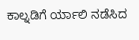ಕಾಲ್ನಡಿಗೆ ರ್ಯಾಲಿ ನಡೆಸಿದ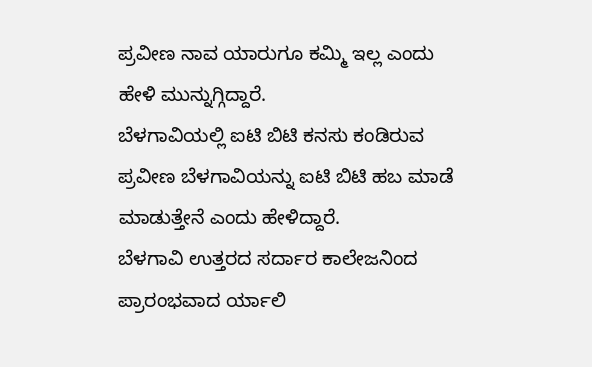ಪ್ರವೀಣ ನಾವ ಯಾರುಗೂ ಕಮ್ಮಿ ಇಲ್ಲ ಎಂದು ಹೇಳಿ ಮುನ್ನುಗ್ಗಿದ್ದಾರೆ.
ಬೆಳಗಾವಿಯಲ್ಲಿ ಐಟಿ ಬಿಟಿ ಕನಸು ಕಂಡಿರುವ ಪ್ರವೀಣ ಬೆಳಗಾವಿಯನ್ನು ಐಟಿ ಬಿಟಿ ಹಬ ಮಾಡೆ ಮಾಡುತ್ತೇನೆ ಎಂದು ಹೇಳಿದ್ದಾರೆ.
ಬೆಳಗಾವಿ ಉತ್ತರದ ಸರ್ದಾರ ಕಾಲೇಜನಿಂದ ಪ್ರಾರಂಭವಾದ ರ್ಯಾಲಿ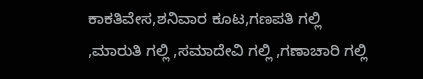ಕಾಕತಿವೇಸ,ಶನಿವಾರ ಕೂಟ,ಗಣಪತಿ ಗಲ್ಲಿ ,ಮಾರುತಿ ಗಲ್ಲಿ ,ಸಮಾದೇವಿ ಗಲ್ಲಿ ,ಗಣಾಚಾರಿ ಗಲ್ಲಿ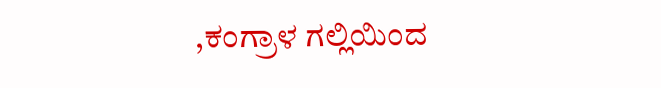,ಕಂಗ್ರಾಳ ಗಲ್ಲಿಯಿಂದ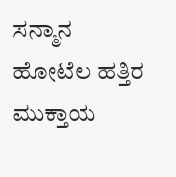ಸನ್ಮಾನ ಹೋಟೆಲ ಹತ್ತಿರ ಮುಕ್ತಾಯ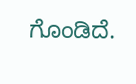ಗೊಂಡಿದೆ.